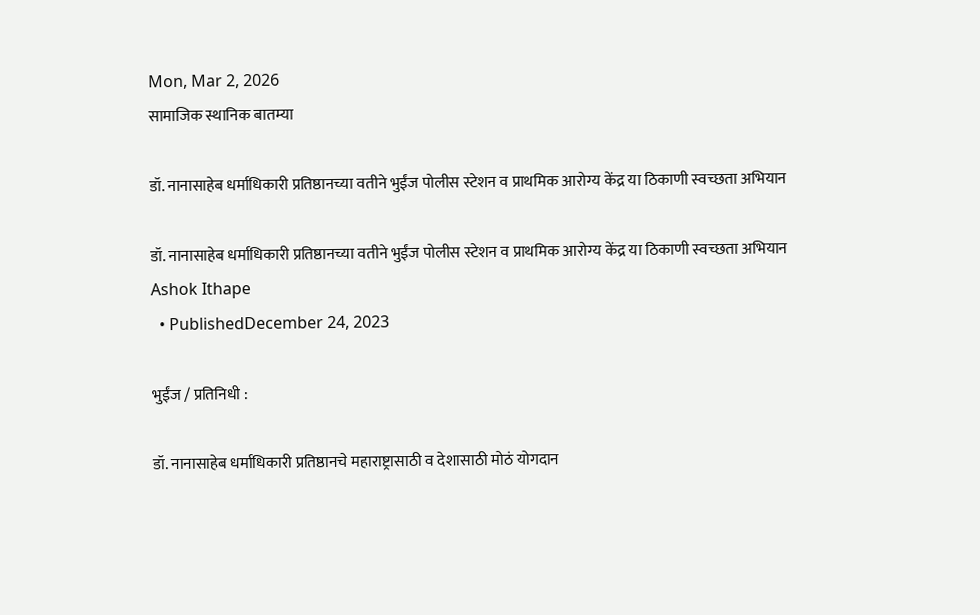Mon, Mar 2, 2026
सामाजिक स्थानिक बातम्या

डॉ. नानासाहेब धर्माधिकारी प्रतिष्ठानच्या वतीने भुईंज पोलीस स्टेशन व प्राथमिक आरोग्य केंद्र या ठिकाणी स्वच्छता अभियान

डॉ. नानासाहेब धर्माधिकारी प्रतिष्ठानच्या वतीने भुईंज पोलीस स्टेशन व प्राथमिक आरोग्य केंद्र या ठिकाणी स्वच्छता अभियान
Ashok Ithape
  • PublishedDecember 24, 2023

भुईंज / प्रतिनिधी :

डॉ. नानासाहेब धर्माधिकारी प्रतिष्ठानचे महाराष्ट्रासाठी व देशासाठी मोठं योगदान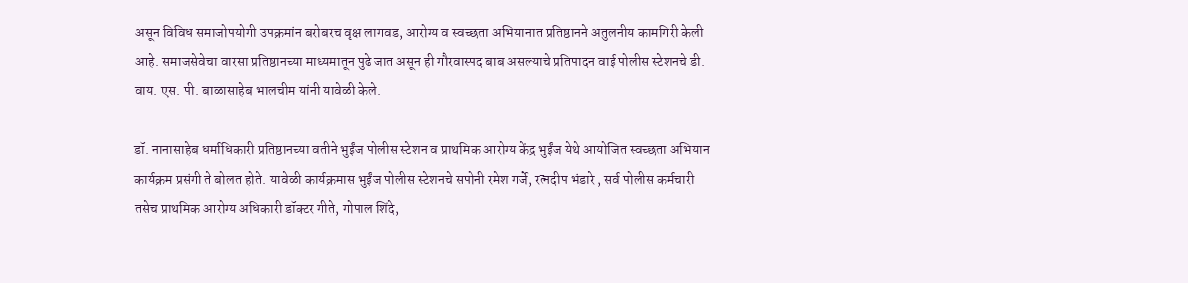असून विविध समाजोपयोगी उपक्रमांन बरोबरच वृक्ष लागवड, आरोग्य व स्वच्छता अभियानात प्रतिष्ठानने अतुलनीय कामगिरी केली आहे. समाजसेवेचा वारसा प्रतिष्ठानच्या माध्यमातून पुढे जात असून ही गौरवास्पद बाब असल्याचे प्रतिपादन वाई पोलीस स्टेशनचे डी. वाय. एस. पी. बाळासाहेब भालचीम यांनी यावेळी केले.

डॉ. नानासाहेब धर्माधिकारी प्रतिष्ठानच्या वतीने भुईंज पोलीस स्टेशन व प्राथमिक आरोग्य केंद्र भुईंज येथे आयोजित स्वच्छता अभियान कार्यक्रम प्रसंगी ते बोलत होते. यावेळी कार्यक्रमास भुईंज पोलीस स्टेशनचे सपोनी रमेश गर्जे, रत्नदीप भंडारे , सर्व पोलीस कर्मचारी तसेच प्राथमिक आरोग्य अधिकारी डॉक्टर गीते, गोपाल शिंदे,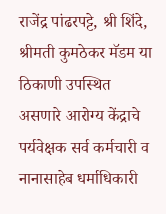राजेंद्र पांढरपट्टे, श्री शिंदे, श्रीमती कुमठेकर मॅडम या ठिकाणी उपस्थित असणारे आरोग्य केंद्राचे पर्यवेक्षक सर्व कर्मचारी व नानासाहेब धर्माधिकारी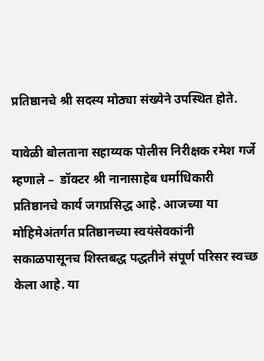प्रतिष्ठानचे श्री सदस्य मोठ्या संख्येने उपस्थित होते.

यावेळी बोलताना सहाय्यक पोलीस निरीक्षक रमेश गर्जे म्हणाले –  डॉक्टर श्री नानासाहेब धर्माधिकारी प्रतिष्ठानचे कार्य जगप्रसिद्ध आहे. आजच्या या मोहिमेअंतर्गत प्रतिष्ठानच्या स्वयंसेवकांनी सकाळपासूनच शिस्तबद्ध पद्धतीने संपूर्ण परिसर स्वच्छ केला आहे. या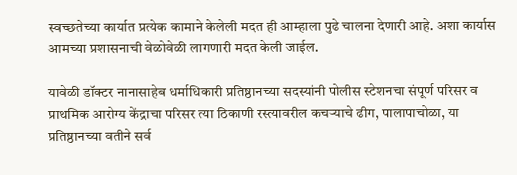स्वच्छतेच्या कार्यात प्रत्येक कामाने केलेली मदत ही आम्हाला पुढे चालना देणारी आहे. अशा कार्यास आमच्या प्रशासनाची वेळोवेळी लागणारी मदत केली जाईल.

यावेळी डॉक्टर नानासाहेब धर्माधिकारी प्रतिष्ठानच्या सदस्यांनी पोलीस स्टेशनचा संपूर्ण परिसर व प्राथमिक आरोग्य केंद्राचा परिसर त्या ठिकाणी रस्त्यावरील कचऱ्याचे ढीग, पालापाचोळा, या प्रतिष्ठानच्या वतीने सर्व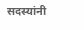सदस्यांनी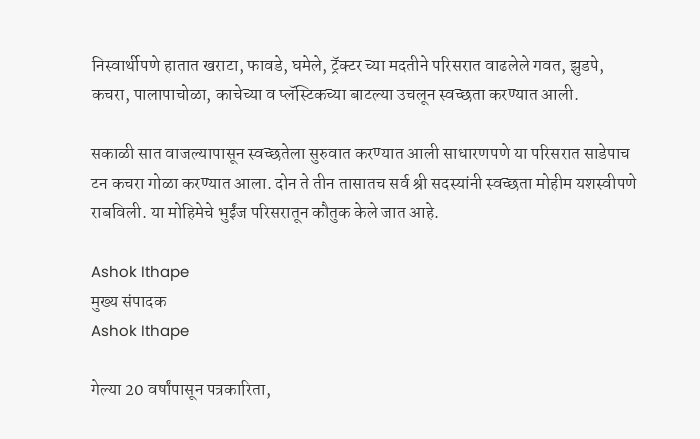निस्वार्थीपणे हातात खराटा, फावडे, घमेले, ट्रॅक्टर च्या मदतीने परिसरात वाढलेले गवत, झुडपे, कचरा, पालापाचोळा, काचेच्या व प्लॅस्टिकच्या बाटल्या उचलून स्वच्छता करण्यात आली.

सकाळी सात वाजल्यापासून स्वच्छतेला सुरुवात करण्यात आली साधारणपणे या परिसरात साडेपाच टन कचरा गोळा करण्यात आला. दोन ते तीन तासातच सर्व श्री सदस्यांनी स्वच्छता मोहीम यशस्वीपणे राबविली. या मोहिमेचे भुईंज परिसरातून कौतुक केले जात आहे.

Ashok Ithape
मुख्य संपादक
Ashok Ithape

गेल्या 20 वर्षांपासून पत्रकारिता,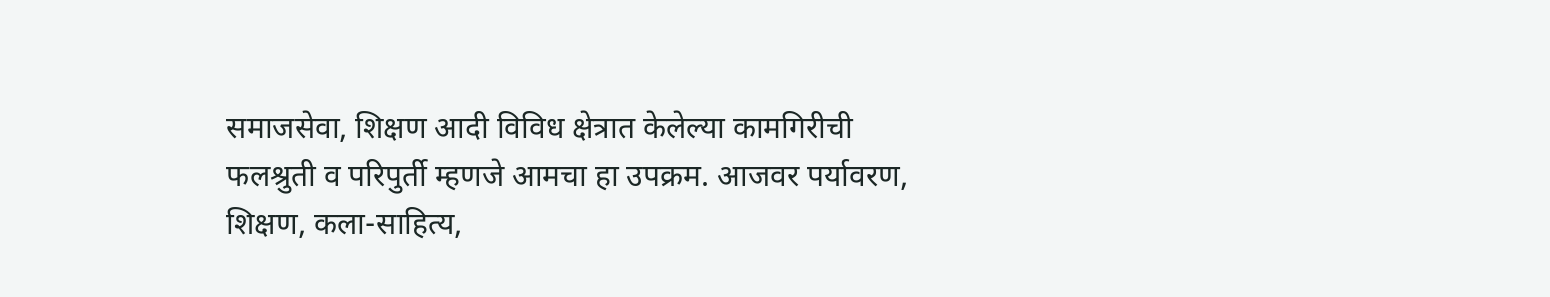समाजसेवा, शिक्षण आदी विविध क्षेत्रात केलेल्या कामगिरीची फलश्रुती व परिपुर्ती म्हणजे आमचा हा उपक्रम. आजवर पर्यावरण, शिक्षण, कला-साहित्य,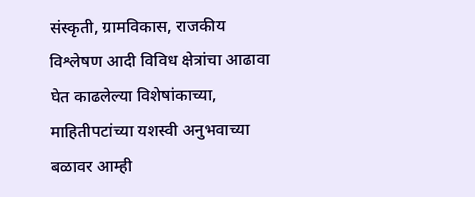संस्कृती, ग्रामविकास, राजकीय विश्लेषण आदी विविध क्षेत्रांचा आढावा घेत काढलेल्या विशेषांकाच्या, माहितीपटांच्या यशस्वी अनुभवाच्या बळावर आम्ही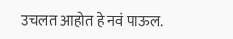उचलत आहोत हे नवं पाऊल.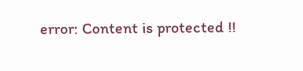error: Content is protected !!